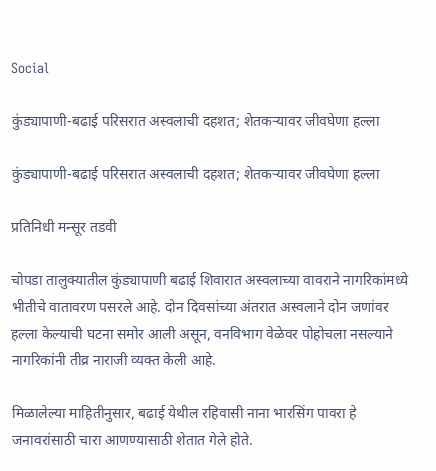Social

कुंड्यापाणी-बढाई परिसरात अस्वलाची दहशत; शेतकऱ्यावर जीवघेणा हल्ला

कुंड्यापाणी-बढाई परिसरात अस्वलाची दहशत; शेतकऱ्यावर जीवघेणा हल्ला

प्रतिनिधी मन्सूर तडवी

चोपडा तालुक्यातील कुंड्यापाणी बढाई शिवारात अस्वलाच्या वावराने नागरिकांमध्ये भीतीचे वातावरण पसरले आहे. दोन दिवसांच्या अंतरात अस्वलाने दोन जणांवर हल्ला केल्याची घटना समोर आली असून, वनविभाग वेळेवर पोहोचला नसल्याने नागरिकांनी तीव्र नाराजी व्यक्त केली आहे.

मिळालेल्या माहितीनुसार, बढाई येथील रहिवासी नाना भारसिंग पावरा हे जनावरांसाठी चारा आणण्यासाठी शेतात गेले होते.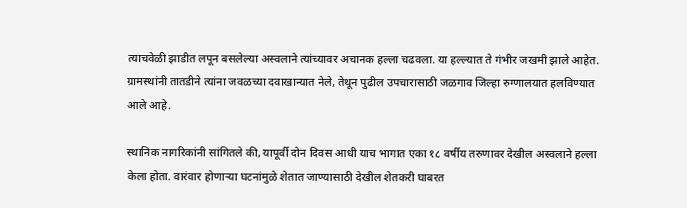त्याचवेळी झाडीत लपून बसलेल्या अस्वलाने त्यांच्यावर अचानक हल्ला चढवला. या हल्ल्यात ते गंभीर जखमी झाले आहेत. ग्रामस्थांनी तातडीने त्यांना जवळच्या दवाखान्यात नेले, तेथून पुढील उपचारासाठी जळगाव जिल्हा रुग्णालयात हलविण्यात आले आहे.

स्थानिक नागरिकांनी सांगितले की, यापूर्वी दोन दिवस आधी याच भागात एका १८ वर्षीय तरुणावर देखील अस्वलाने हल्ला केला होता. वारंवार होणाऱ्या घटनांमुळे शेतात जाण्यासाठी देखील शेतकरी घाबरत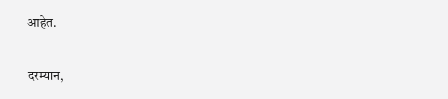आहेत.

दरम्यान,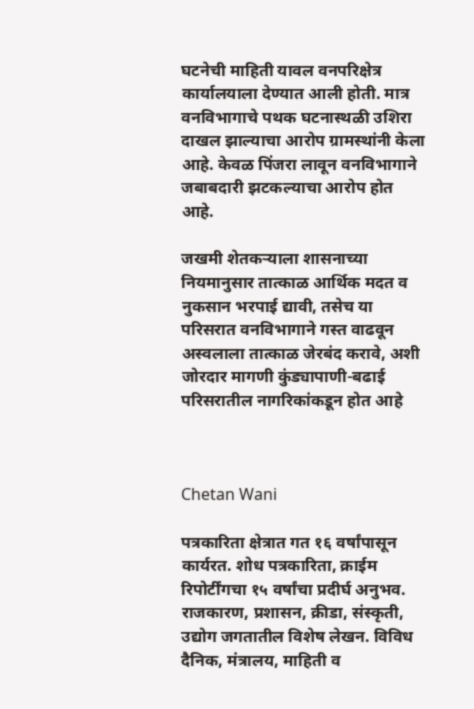घटनेची माहिती यावल वनपरिक्षेत्र कार्यालयाला देण्यात आली होती. मात्र वनविभागाचे पथक घटनास्थळी उशिरा दाखल झाल्याचा आरोप ग्रामस्थांनी केला आहे. केवळ पिंजरा लावून वनविभागाने जबाबदारी झटकल्याचा आरोप होत आहे.

जखमी शेतकऱ्याला शासनाच्या नियमानुसार तात्काळ आर्थिक मदत व नुकसान भरपाई द्यावी, तसेच या परिसरात वनविभागाने गस्त वाढवून अस्वलाला तात्काळ जेरबंद करावे, अशी जोरदार मागणी कुंड्यापाणी-बढाई परिसरातील नागरिकांकडून होत आहे



Chetan Wani

पत्रकारिता क्षेत्रात गत १६ वर्षांपासून कार्यरत. शोध पत्रकारिता, क्राईम रिपोर्टींगचा १५ वर्षांचा प्रदीर्घ अनुभव. राजकारण, प्रशासन, क्रीडा, संस्कृती, उद्योग जगतातील विशेष लेखन. विविध दैनिक, मंत्रालय, माहिती व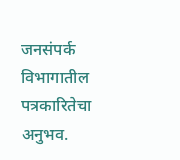जनसंपर्क विभागातील पत्रकारितेचा अनुभव.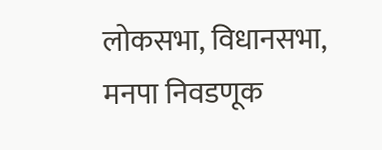लोकसभा, विधानसभा, मनपा निवडणूक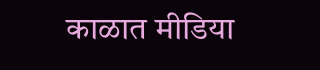काळात मीडिया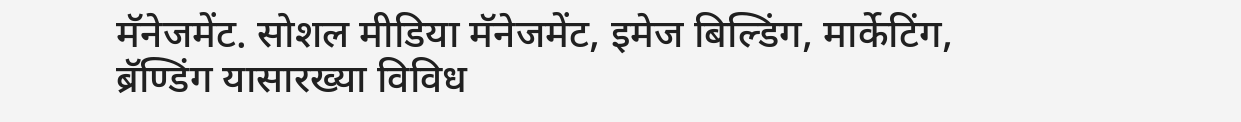मॅनेजमेंट. सोशल मीडिया मॅनेजमेंट, इमेज बिल्डिंग, मार्केटिंग, ब्रॅण्डिंग यासारख्या विविध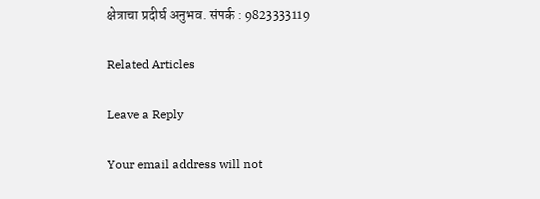क्षेत्राचा प्रदीर्घ अनुभव. संपर्क : 9823333119

Related Articles

Leave a Reply

Your email address will not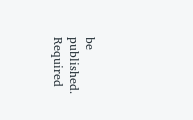be published. Required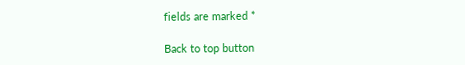fields are marked *

Back to top button